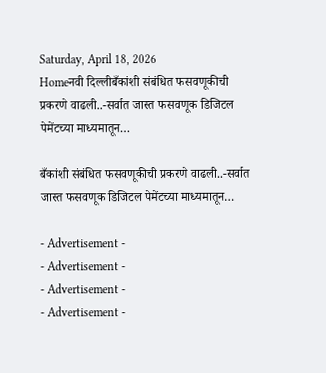Saturday, April 18, 2026
Homeनवी दिल्लीबँकांशी संबंधित फसवणूकीची प्रकरणे वाढली..-सर्वात जास्त फसवणूक डिजिटल पेमेंटच्या माध्यमातून…

बँकांशी संबंधित फसवणूकीची प्रकरणे वाढली..-सर्वात जास्त फसवणूक डिजिटल पेमेंटच्या माध्यमातून…

- Advertisement -
- Advertisement -
- Advertisement -
- Advertisement -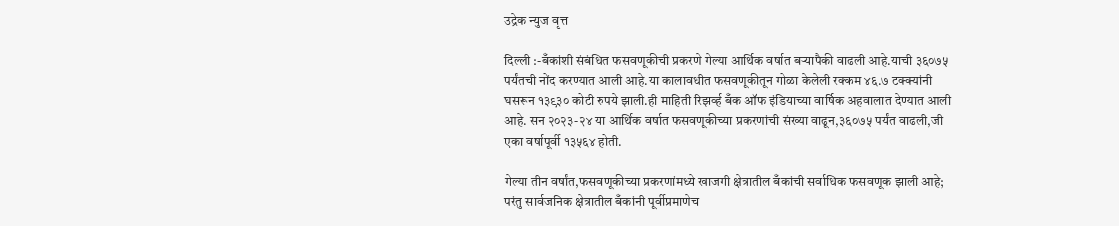उद्रेक न्युज वृत्त

दिल्ली :-बँकांशी संबंधित फसवणूकीची प्रकरणे गेल्या आर्थिक वर्षात बऱ्यापैकी वाढली आहे.याची ३६०७५ पर्यंतची नोंद करण्यात आली आहे.या कालावधीत फसवणूकीतून गोळा केलेली रक्कम ४६.७ टक्क्यांनी घसरून १३९३० कोटी रुपये झाली.ही माहिती रिझर्व्ह बँक ऑफ इंडियाच्या वार्षिक अहवालात देण्यात आली आहे. सन २०२३-२४ या आर्थिक वर्षात फसवणूकीच्या प्रकरणांची संख्या वाढून,३६०७५ पर्यंत वाढली,जी एका वर्षापूर्वी १३५६४ होती.

गेल्या तीन वर्षांत,फसवणूकीच्या प्रकरणांमध्ये खाजगी क्षेत्रातील बँकांची सर्वाधिक फसवणूक झाली आहे; परंतु सार्वजनिक क्षेत्रातील बँकांनी पूर्वीप्रमाणेच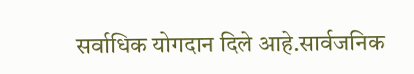सर्वाधिक योगदान दिले आहे.सार्वजनिक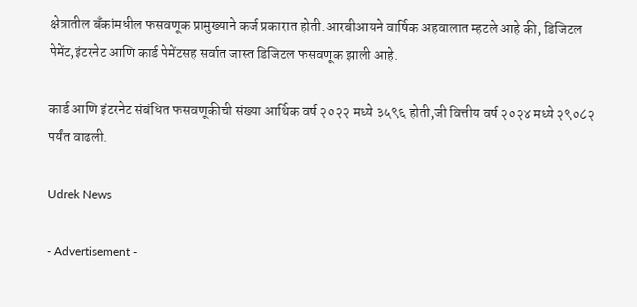क्षेत्रातील बँकांमधील फसवणूक प्रामुख्याने कर्ज प्रकारात होती.आरबीआयने वार्षिक अहवालात म्हटले आहे की, डिजिटल पेमेंट,इंटरनेट आणि कार्ड पेमेंटसह सर्वात जास्त डिजिटल फसवणूक झाली आहे.

कार्ड आणि इंटरनेट संबंधित फसवणूकीची संख्या आर्थिक वर्ष २०२२ मध्ये ३५९६ होती,जी वित्तीय वर्ष २०२४ मध्ये २९०८२ पर्यंत वाढली.

Udrek News

- Advertisement -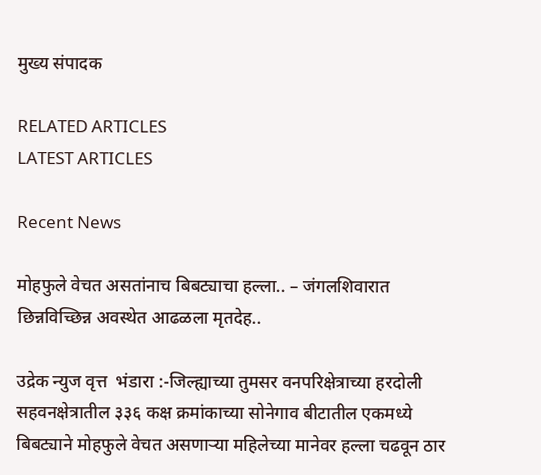मुख्य संपादक

RELATED ARTICLES
LATEST ARTICLES

Recent News

मोहफुले वेचत असतांनाच बिबट्याचा हल्ला.. – जंगलशिवारात छिन्नविच्छिन्न अवस्थेत आढळला मृतदेह..

उद्रेक न्युज वृत्त  भंडारा :-जिल्ह्याच्या तुमसर वनपरिक्षेत्राच्या हरदोली सहवनक्षेत्रातील ३३६ कक्ष क्रमांकाच्या सोनेगाव बीटातील एकमध्ये बिबट्याने मोहफुले वेचत असणाऱ्या महिलेच्या मानेवर हल्ला चढवून ठार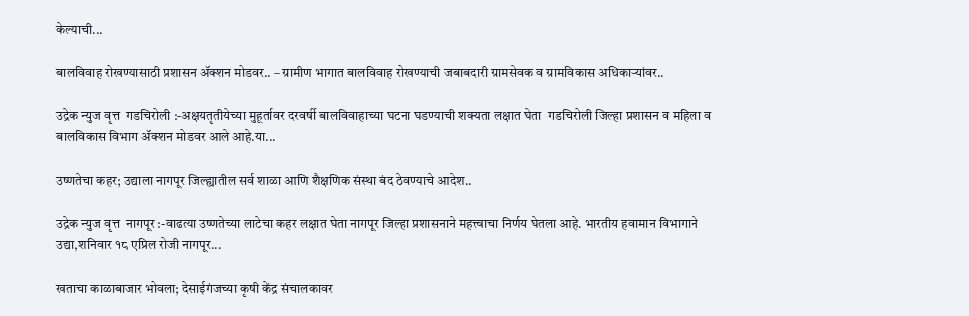केल्याची...

बालविवाह रोखण्यासाठी प्रशासन ॲक्शन मोडवर.. – ग्रामीण भागात बालविवाह रोखण्याची जबाबदारी ग्रामसेवक व ग्रामविकास अधिकाऱ्यांवर..

उद्रेक न्युज वृत्त  गडचिरोली :-अक्षयतृतीयेच्या मुहूर्तावर दरवर्षी बालविवाहाच्या घटना घडण्याची शक्यता लक्षात घेता  गडचिरोली जिल्हा प्रशासन व महिला व बालविकास विभाग ॲक्शन मोडवर आले आहे.या...

उष्णतेचा कहर; उद्याला नागपूर जिल्ह्यातील सर्व शाळा आणि शैक्षणिक संस्था बंद ठेवण्याचे आदेश..

उद्रेक न्युज वृत्त  नागपूर :-वाढत्या उष्णतेच्या लाटेचा कहर लक्षात घेता नागपूर जिल्हा प्रशासनाने महत्त्वाचा निर्णय घेतला आहे. भारतीय हवामान विभागाने उद्या,शनिवार १८ एप्रिल रोजी नागपूर...

खताचा काळाबाजार भोवला; देसाईगंजच्या कृषी केंद्र संचालकावर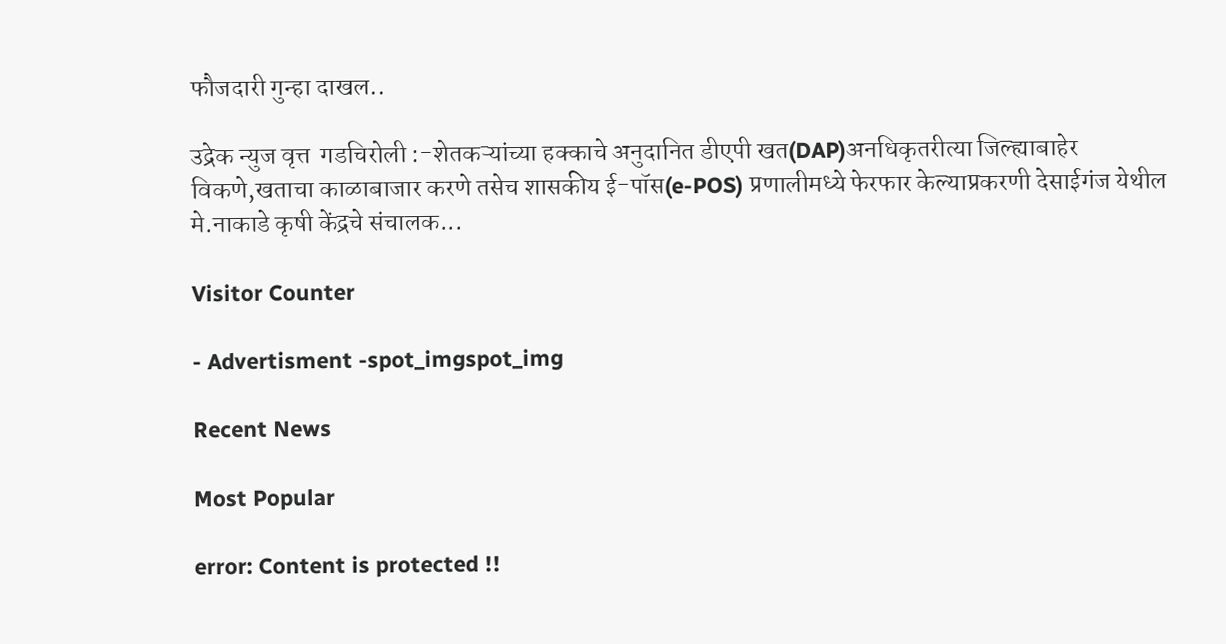फौजदारी गुन्हा दाखल..

उद्रेक न्युज वृत्त  गडचिरोली :-शेतकऱ्यांच्या हक्काचे अनुदानित डीएपी खत(DAP)अनधिकृतरीत्या जिल्ह्याबाहेर विकणे,खताचा काळाबाजार करणे तसेच शासकीय ई-पॉस(e-POS) प्रणालीमध्ये फेरफार केल्याप्रकरणी देसाईगंज येथील मे.नाकाडे कृषी केंद्रचे संचालक...

Visitor Counter

- Advertisment -spot_imgspot_img

Recent News

Most Popular

error: Content is protected !!